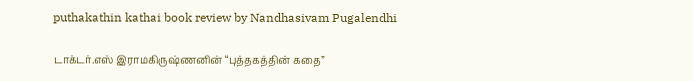puthakathin kathai book review by Nandhasivam Pugalendhi

டாக்டர்.எஸ் இராமகிருஷ்ணனின் “புத்தகத்தின் கதை”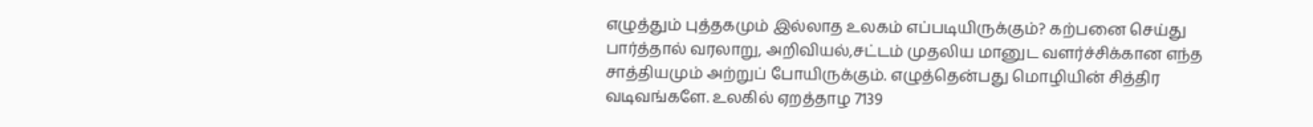எழுத்தும் புத்தகமும் இல்லாத உலகம் எப்படியிருக்கும்? கற்பனை செய்து பார்த்தால் வரலாறு, அறிவியல்,சட்டம் முதலிய மானுட வளர்ச்சிக்கான எந்த சாத்தியமும் அற்றுப் போயிருக்கும். எழுத்தென்பது மொழியின் சித்திர வடிவங்களே. உலகில் ஏறத்தாழ 7139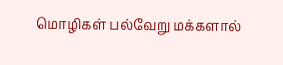மொழிகள் பல்வேறு மக்களால்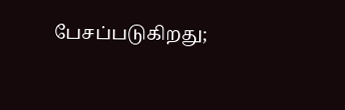பேசப்படுகிறது;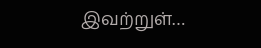இவற்றுள்…